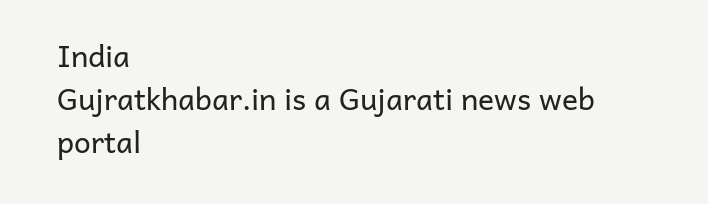India
Gujratkhabar.in is a Gujarati news web portal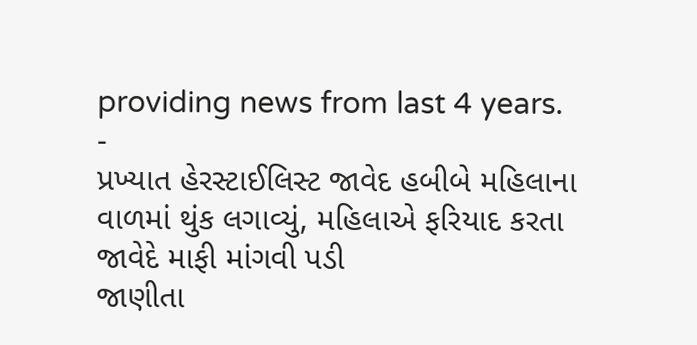providing news from last 4 years.
-
પ્રખ્યાત હેરસ્ટાઈલિસ્ટ જાવેદ હબીબે મહિલાના વાળમાં થુંક લગાવ્યું, મહિલાએ ફરિયાદ કરતા જાવેદે માફી માંગવી પડી
જાણીતા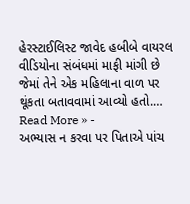હેરસ્ટાઈલિસ્ટ જાવેદ હબીબે વાયરલ વીડિયોના સંબંધમાં માફી માંગી છે જેમાં તેને એક મહિલાના વાળ પર થૂંકતા બતાવવામાં આવ્યો હતો.…
Read More » -
અભ્યાસ ન કરવા પર પિતાએ પાંચ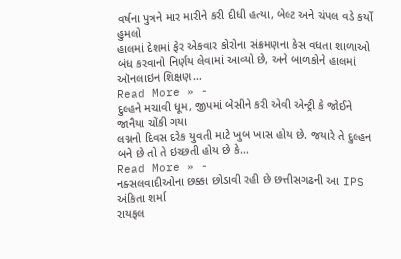વર્ષના પુત્રને માર મારીને કરી દીધી હત્યા, બેલ્ટ અને ચંપલ વડે કર્યો હુમલો
હાલમાં દેશમાં ફેર એકવાર કોરોના સંક્રમણના કેસ વધતા શાળાઓ બંધ કરવાનો નિર્ણય લેવામાં આવ્યો છે, અને બાળકોને હાલમાં ઑનલાઇન શિક્ષણ…
Read More » -
દુલ્હને મચાવી ધૂમ, જીપમાં બેસીને કરી એવી એન્ટ્રી કે જોઈને જાનૈયા ચોંકી ગયા
લગ્નનો દિવસ દરેક યુવતી માટે ખુબ ખાસ હોય છે. જયારે તે દુલ્હન બને છે તો તે ઇચ્છતી હોય છે કે…
Read More » -
નક્સલવાદીઓના છક્કા છોડાવી રહી છે છત્તીસગઢની આ IPS અંકિતા શર્મા
રાયફલ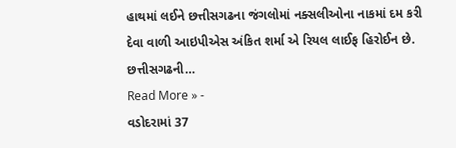હાથમાં લઈને છત્તીસગઢના જંગલોમાં નક્સલીઓના નાકમાં દમ કરી દેવા વાળી આઇપીએસ અંકિત શર્મા એ રિયલ લાઈફ હિરોઈન છે. છત્તીસગઢની…
Read More » -
વડોદરામાં 37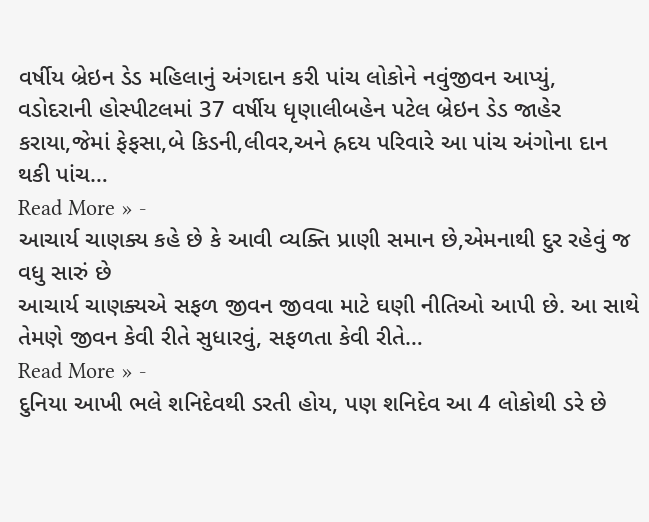વર્ષીય બ્રેઇન ડેડ મહિલાનું અંગદાન કરી પાંચ લોકોને નવુંજીવન આપ્યું,
વડોદરાની હોસ્પીટલમાં 37 વર્ષીય ધૃણાલીબહેન પટેલ બ્રેઇન ડેડ જાહેર કરાયા,જેમાં ફેફસા,બે કિડની,લીવર,અને હ્રદય પરિવારે આ પાંચ અંગોના દાન થકી પાંચ…
Read More » -
આચાર્ય ચાણક્ય કહે છે કે આવી વ્યક્તિ પ્રાણી સમાન છે,એમનાથી દુર રહેવું જ વધુ સારું છે
આચાર્ય ચાણક્યએ સફળ જીવન જીવવા માટે ઘણી નીતિઓ આપી છે. આ સાથે તેમણે જીવન કેવી રીતે સુધારવું, સફળતા કેવી રીતે…
Read More » -
દુનિયા આખી ભલે શનિદેવથી ડરતી હોય, પણ શનિદેવ આ 4 લોકોથી ડરે છે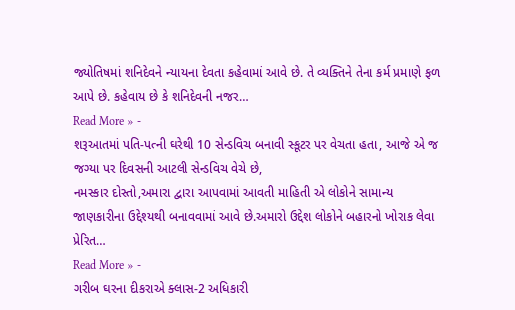જ્યોતિષમાં શનિદેવને ન્યાયના દેવતા કહેવામાં આવે છે. તે વ્યક્તિને તેના કર્મ પ્રમાણે ફળ આપે છે. કહેવાય છે કે શનિદેવની નજર…
Read More » -
શરૂઆતમાં પતિ-પત્ની ઘરેથી 10 સેન્ડવિચ બનાવી સ્કૂટર પર વેચતા હતા, આજે એ જ જગ્યા પર દિવસની આટલી સેન્ડવિચ વેચે છે,
નમસ્કાર દોસ્તો,અમારા દ્વારા આપવામાં આવતી માહિતી એ લોકોને સામાન્ય જાણકારીના ઉદ્દેશ્યથી બનાવવામાં આવે છે.અમારો ઉદ્દેશ લોકોને બહારનો ખોરાક લેવા પ્રેરિત…
Read More » -
ગરીબ ઘરના દીકરાએ ક્લાસ-2 અધિકારી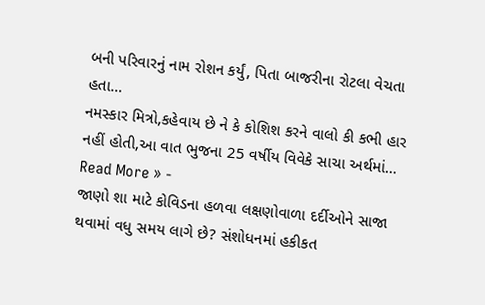બની પરિવારનું નામ રોશન કર્યું, પિતા બાજરીના રોટલા વેચતા હતા…
નમસ્કાર મિત્રો,કહેવાય છે ને કે કોશિશ કરને વાલો કી કભી હાર નહીં હોતી,આ વાત ભુજના 25 વર્ષીય વિવેકે સાચા અર્થમાં…
Read More » -
જાણો શા માટે કોવિડના હળવા લક્ષણોવાળા દર્દીઓને સાજા થવામાં વધુ સમય લાગે છે? સંશોધનમાં હકીકત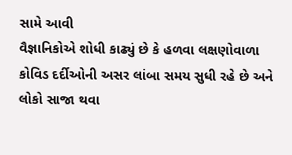સામે આવી
વૈજ્ઞાનિકોએ શોધી કાઢ્યું છે કે હળવા લક્ષણોવાળા કોવિડ દર્દીઓની અસર લાંબા સમય સુધી રહે છે અને લોકો સાજા થવા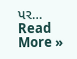પર…
Read More »